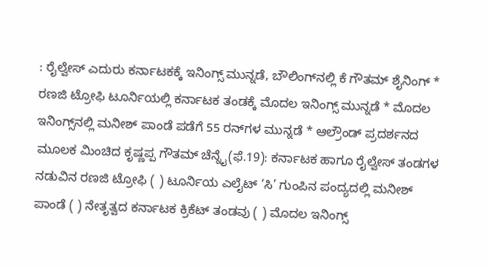: ರೈಲ್ವೇಸ್ ಎದುರು ಕರ್ನಾಟಕಕ್ಕೆ ಇನಿಂಗ್ಸ್‌ ಮುನ್ನಡೆ, ಬೌಲಿಂಗ್‌ನಲ್ಲಿ ಕೆ ಗೌತಮ್ ಶೈನಿಂಗ್ * ರಣಜಿ ಟ್ರೋಫಿ ಟೂರ್ನಿಯಲ್ಲಿ ಕರ್ನಾಟಕ ತಂಡಕ್ಕೆ ಮೊದಲ ಇನಿಂಗ್ಸ್ ಮುನ್ನಡೆ * ಮೊದಲ ಇನಿಂಗ್ಸ್‌ನಲ್ಲಿ ಮನೀಶ್ ಪಾಂಡೆ ಪಡೆಗೆ 55 ರನ್‌ಗಳ ಮುನ್ನಡೆ * ಆಲ್ರೌಂಡ್ ಪ್ರದರ್ಶನದ ಮೂಲಕ ಮಿಂಚಿದ ಕೃಷ್ಣಪ್ಪ ಗೌತಮ್ ಚೆನ್ನೈ(ಫೆ.19): ಕರ್ನಾಟಕ ಹಾಗೂ ರೈಲ್ವೇಸ್ ತಂಡಗಳ ನಡುವಿನ ರಣಜಿ ಟ್ರೋಫಿ ( ) ಟೂರ್ನಿಯ ಎಲೈಟ್‌ ‘ಸಿ’ ಗುಂಪಿನ ಪಂದ್ಯದಲ್ಲಿ ಮನೀಶ್ ಪಾಂಡೆ ( ) ನೇತೃತ್ವದ ಕರ್ನಾಟಕ ಕ್ರಿಕೆಟ್ ತಂಡವು ( ) ಮೊದಲ ಇನಿಂಗ್ಸ್‌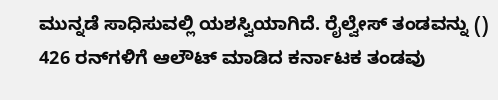ಮುನ್ನಡೆ ಸಾಧಿಸುವಲ್ಲಿ ಯಶಸ್ವಿಯಾಗಿದೆ. ರೈಲ್ವೇಸ್ ತಂಡವನ್ನು () 426 ರನ್‌ಗಳಿಗೆ ಆಲೌಟ್ ಮಾಡಿದ ಕರ್ನಾಟಕ ತಂಡವು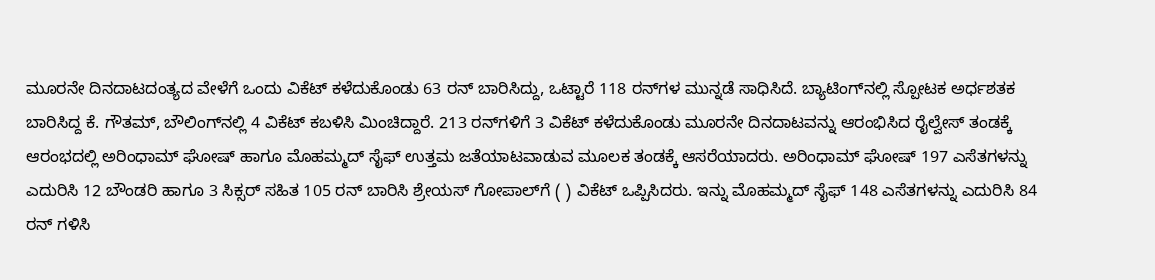ಮೂರನೇ ದಿನದಾಟದಂತ್ಯದ ವೇಳೆಗೆ ಒಂದು ವಿಕೆಟ್ ಕಳೆದುಕೊಂಡು 63 ರನ್ ಬಾರಿಸಿದ್ದು, ಒಟ್ಟಾರೆ 118 ರನ್‌ಗಳ ಮುನ್ನಡೆ ಸಾಧಿಸಿದೆ. ಬ್ಯಾಟಿಂಗ್‌ನಲ್ಲಿ ಸ್ಪೋಟಕ ಅರ್ಧಶತಕ ಬಾರಿಸಿದ್ದ ಕೆ. ಗೌತಮ್‌, ಬೌಲಿಂಗ್‌ನಲ್ಲಿ 4 ವಿಕೆಟ್ ಕಬಳಿಸಿ ಮಿಂಚಿದ್ದಾರೆ. 213 ರನ್‌ಗಳಿಗೆ 3 ವಿಕೆಟ್ ಕಳೆದುಕೊಂಡು ಮೂರನೇ ದಿನದಾಟವನ್ನು ಆರಂಭಿಸಿದ ರೈಲ್ವೇಸ್ ತಂಡಕ್ಕೆ ಆರಂಭದಲ್ಲಿ ಅರಿಂಧಾಮ್‌ ಘೋಷ್‌ ಹಾಗೂ ಮೊಹಮ್ಮದ್ ಸೈಫ್ ಉತ್ತಮ ಜತೆಯಾಟವಾಡುವ ಮೂಲಕ ತಂಡಕ್ಕೆ ಆಸರೆಯಾದರು. ಅರಿಂಧಾಮ್‌ ಘೋಷ್‌ 197 ಎಸೆತಗಳನ್ನು ಎದುರಿಸಿ 12 ಬೌಂಡರಿ ಹಾಗೂ 3 ಸಿಕ್ಸರ್ ಸಹಿತ 105 ರನ್ ಬಾರಿಸಿ ಶ್ರೇಯಸ್ ಗೋಪಾಲ್‌ಗೆ ( ) ವಿಕೆಟ್ ಒಪ್ಪಿಸಿದರು. ಇನ್ನು ಮೊಹಮ್ಮದ್ ಸೈಫ್‌ 148 ಎಸೆತಗಳನ್ನು ಎದುರಿಸಿ 84 ರನ್ ಗಳಿಸಿ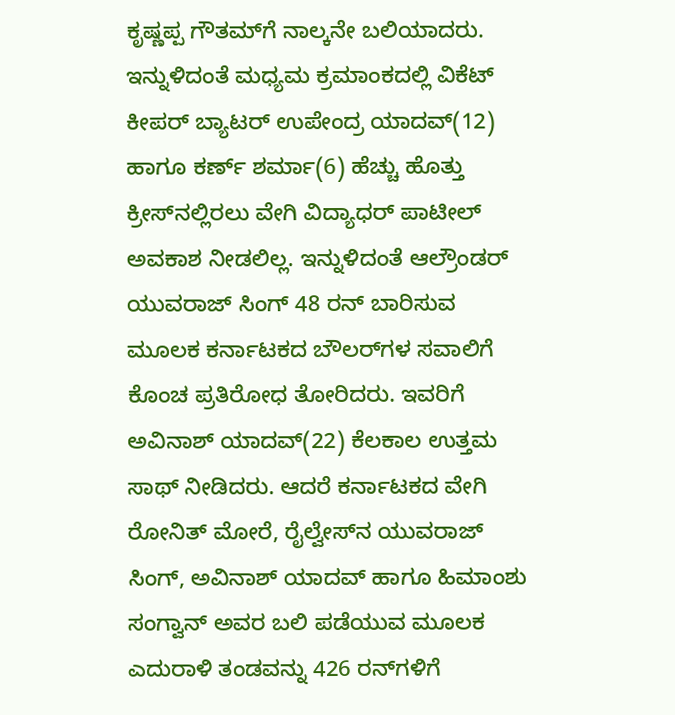ಕೃಷ್ಣಪ್ಪ ಗೌತಮ್‌ಗೆ ನಾಲ್ಕನೇ ಬಲಿಯಾದರು. ಇನ್ನುಳಿದಂತೆ ಮಧ್ಯಮ ಕ್ರಮಾಂಕದಲ್ಲಿ ವಿಕೆಟ್ ಕೀಪರ್ ಬ್ಯಾಟರ್ ಉಪೇಂದ್ರ ಯಾದವ್(12) ಹಾಗೂ ಕರ್ಣ್ ಶರ್ಮಾ(6) ಹೆಚ್ಚು ಹೊತ್ತು ಕ್ರೀಸ್‌ನಲ್ಲಿರಲು ವೇಗಿ ವಿದ್ಯಾಧರ್ ಪಾಟೀಲ್ ಅವಕಾಶ ನೀಡಲಿಲ್ಲ. ಇನ್ನುಳಿದಂತೆ ಆಲ್ರೌಂಡರ್ ಯುವರಾಜ್ ಸಿಂಗ್ 48 ರನ್‌ ಬಾರಿಸುವ ಮೂಲಕ ಕರ್ನಾಟಕದ ಬೌಲರ್‌ಗಳ ಸವಾಲಿಗೆ ಕೊಂಚ ಪ್ರತಿರೋಧ ತೋರಿದರು. ಇವರಿಗೆ ಅವಿನಾಶ್ ಯಾದವ್(22) ಕೆಲಕಾಲ ಉತ್ತಮ ಸಾಥ್ ನೀಡಿದರು. ಆದರೆ ಕರ್ನಾಟಕದ ವೇಗಿ ರೋನಿತ್ ಮೋರೆ, ರೈಲ್ವೇಸ್‌ನ ಯುವರಾಜ್ ಸಿಂಗ್, ಅವಿನಾಶ್ ಯಾದವ್ ಹಾಗೂ ಹಿಮಾಂಶು ಸಂಗ್ವಾನ್ ಅವರ ಬಲಿ ಪಡೆಯುವ ಮೂಲಕ ಎದುರಾಳಿ ತಂಡವನ್ನು 426 ರನ್‌ಗಳಿಗೆ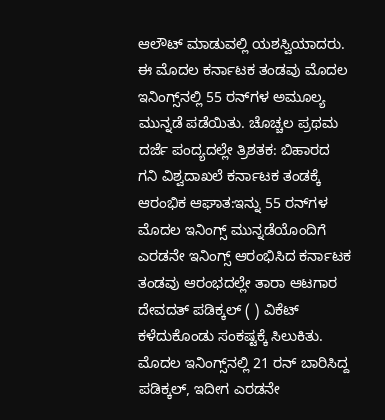ಆಲೌಟ್ ಮಾಡುವಲ್ಲಿ ಯಶಸ್ವಿಯಾದರು. ಈ ಮೊದಲ ಕರ್ನಾಟಕ ತಂಡವು ಮೊದಲ ಇನಿಂಗ್ಸ್‌ನಲ್ಲಿ 55 ರನ್‌ಗಳ ಅಮೂಲ್ಯ ಮುನ್ನಡೆ ಪಡೆಯಿತು. ಚೊಚ್ಚಲ ಪ್ರಥಮ ದರ್ಜೆ ಪಂದ್ಯದಲ್ಲೇ ತ್ರಿಶತಕ: ಬಿಹಾರದ ಗನಿ ವಿಶ್ವದಾಖಲೆ ಕರ್ನಾಟಕ ತಂಡಕ್ಕೆ ಆರಂಭಿಕ ಆಘಾತ:ಇನ್ನು 55 ರನ್‌ಗಳ ಮೊದಲ ಇನಿಂಗ್ಸ್‌ ಮುನ್ನಡೆಯೊಂದಿಗೆ ಎರಡನೇ ಇನಿಂಗ್ಸ್ ಆರಂಭಿಸಿದ ಕರ್ನಾಟಕ ತಂಡವು ಆರಂಭದಲ್ಲೇ ತಾರಾ ಆಟಗಾರ ದೇವದತ್ ಪಡಿಕ್ಕಲ್ ( ) ವಿಕೆಟ್ ಕಳೆದುಕೊಂಡು ಸಂಕಷ್ಟಕ್ಕೆ ಸಿಲುಕಿತು. ಮೊದಲ ಇನಿಂಗ್ಸ್‌ನಲ್ಲಿ 21 ರನ್ ಬಾರಿಸಿದ್ದ ಪಡಿಕ್ಕಲ್, ಇದೀಗ ಎರಡನೇ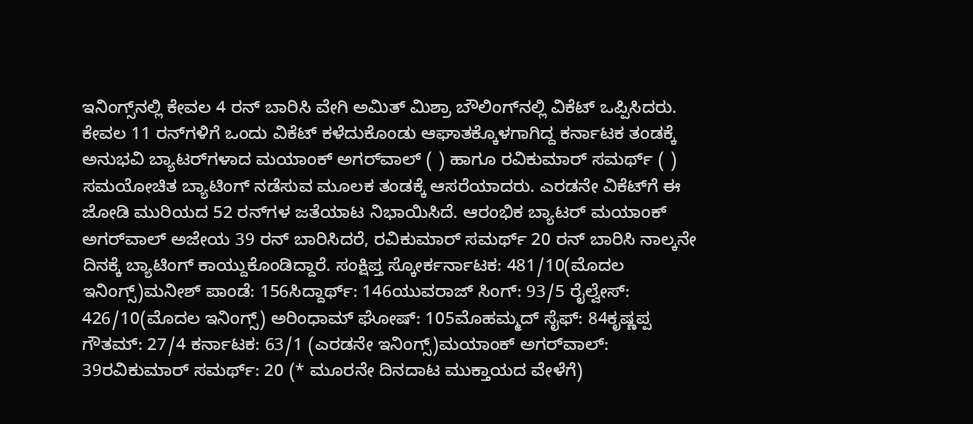ಇನಿಂಗ್ಸ್‌ನಲ್ಲಿ ಕೇವಲ 4 ರನ್ ಬಾರಿಸಿ ವೇಗಿ ಅಮಿತ್ ಮಿಶ್ರಾ ಬೌಲಿಂಗ್‌ನಲ್ಲಿ ವಿಕೆಟ್ ಒಪ್ಪಿಸಿದರು. ಕೇವಲ 11 ರನ್‌ಗಳಿಗೆ ಒಂದು ವಿಕೆಟ್‌ ಕಳೆದುಕೊಂಡು ಆಘಾತಕ್ಕೊಳಗಾಗಿದ್ದ ಕರ್ನಾಟಕ ತಂಡಕ್ಕೆ ಅನುಭವಿ ಬ್ಯಾಟರ್‌ಗಳಾದ ಮಯಾಂಕ್ ಅಗರ್‌ವಾಲ್ ( ) ಹಾಗೂ ರವಿಕುಮಾರ್ ಸಮರ್ಥ್‌ ( ) ಸಮಯೋಚಿತ ಬ್ಯಾಟಿಂಗ್ ನಡೆಸುವ ಮೂಲಕ ತಂಡಕ್ಕೆ ಆಸರೆಯಾದರು. ಎರಡನೇ ವಿಕೆಟ್‌ಗೆ ಈ ಜೋಡಿ ಮುರಿಯದ 52 ರನ್‌ಗಳ ಜತೆಯಾಟ ನಿಭಾಯಿಸಿದೆ. ಆರಂಭಿಕ ಬ್ಯಾಟರ್ ಮಯಾಂಕ್ ಅಗರ್‌ವಾಲ್ ಅಜೇಯ 39 ರನ್ ಬಾರಿಸಿದರೆ, ರವಿಕುಮಾರ್ ಸಮರ್ಥ್ 20 ರನ್ ಬಾರಿಸಿ ನಾಲ್ಕನೇ ದಿನಕ್ಕೆ ಬ್ಯಾಟಿಂಗ್ ಕಾಯ್ದುಕೊಂಡಿದ್ದಾರೆ. ಸಂಕ್ಷಿಪ್ತ ಸ್ಕೋರ್ಕರ್ನಾಟಕ: 481/10(ಮೊದಲ ಇನಿಂಗ್ಸ್)ಮನೀಶ್ ಪಾಂಡೆ: 156ಸಿದ್ದಾರ್ಥ್: 146ಯುವರಾಜ್ ಸಿಂಗ್: 93/5 ರೈಲ್ವೇಸ್: 426/10(ಮೊದಲ ಇನಿಂಗ್ಸ್) ಅರಿಂಧಾಮ್‌ ಘೋಷ್‌: 105ಮೊಹಮ್ಮದ್ ಸೈಫ್: 84ಕೃಷ್ಣಪ್ಪ ಗೌತಮ್‌: 27/4 ಕರ್ನಾಟಕ: 63/1 (ಎರಡನೇ ಇನಿಂಗ್ಸ್‌)ಮಯಾಂಕ್ ಅಗರ್‌ವಾಲ್: 39ರವಿಕುಮಾರ್ ಸಮರ್ಥ್‌: 20 (* ಮೂರನೇ ದಿನದಾಟ ಮುಕ್ತಾಯದ ವೇಳೆಗೆ)